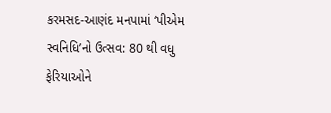કરમસદ-આણંદ મનપામાં ‘પીએમ સ્વનિધિ’નો ઉત્સવ: 80 થી વધુ ફેરિયાઓને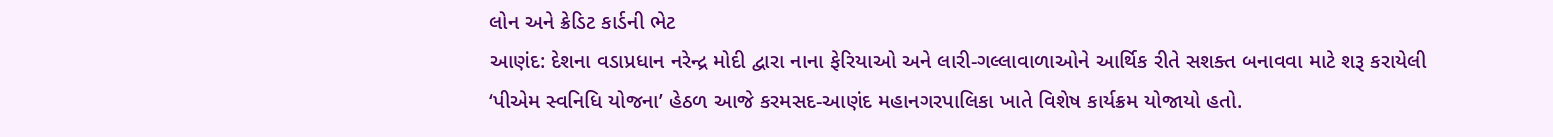લોન અને ક્રેડિટ કાર્ડની ભેટ
આણંદ: દેશના વડાપ્રધાન નરેન્દ્ર મોદી દ્વારા નાના ફેરિયાઓ અને લારી-ગલ્લાવાળાઓને આર્થિક રીતે સશક્ત બનાવવા માટે શરૂ કરાયેલી ‘પીએમ સ્વનિધિ યોજના’ હેઠળ આજે કરમસદ-આણંદ મહાનગરપાલિકા ખાતે વિશેષ કાર્યક્રમ યોજાયો હતો.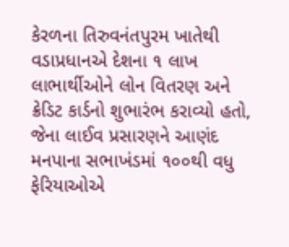કેરળના તિરુવનંતપુરમ ખાતેથી વડાપ્રધાનએ દેશના ૧ લાખ લાભાર્થીઓને લોન વિતરણ અને ક્રેડિટ કાર્ડનો શુભારંભ કરાવ્યો હતો, જેના લાઈવ પ્રસારણને આણંદ મનપાના સભાખંડમાં ૧૦૦થી વધુ ફેરિયાઓએ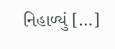નિહાળ્યું […]